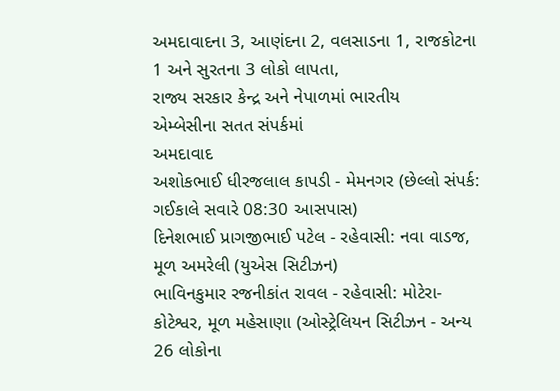અમદાવાદના 3, આણંદના 2, વલસાડના 1, રાજકોટના 1 અને સુરતના 3 લોકો લાપતા,
રાજ્ય સરકાર કેન્દ્ર અને નેપાળમાં ભારતીય
એમ્બેસીના સતત સંપર્કમાં
અમદાવાદ
અશોકભાઈ ધીરજલાલ કાપડી - મેમનગર (છેલ્લો સંપર્ક: ગઈકાલે સવારે 08:30 આસપાસ)
દિનેશભાઈ પ્રાગજીભાઈ પટેલ - રહેવાસી: નવા વાડજ, મૂળ અમરેલી (યુએસ સિટીઝન)
ભાવિનકુમાર રજનીકાંત રાવલ - રહેવાસી: મોટેરા-કોટેશ્વર, મૂળ મહેસાણા (ઓસ્ટ્રેલિયન સિટીઝન - અન્ય 26 લોકોના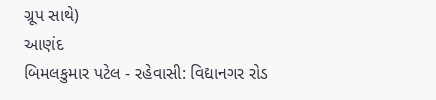ગ્રૂપ સાથે)
આણંદ
બિમલકુમાર પટેલ - રહેવાસી: વિદ્યાનગર રોડ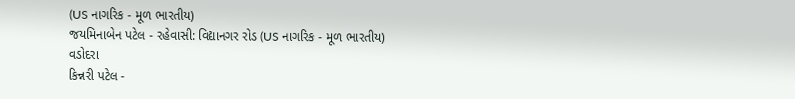(US નાગરિક - મૂળ ભારતીય)
જયમિનાબેન પટેલ - રહેવાસી: વિદ્યાનગર રોડ (US નાગરિક - મૂળ ભારતીય)
વડોદરા
કિન્નરી પટેલ -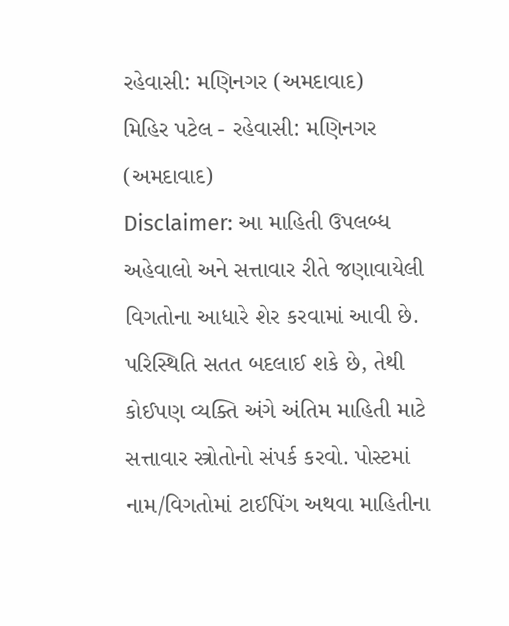રહેવાસી: મણિનગર (અમદાવાદ)
મિહિર પટેલ - રહેવાસી: મણિનગર (અમદાવાદ)
Disclaimer: આ માહિતી ઉપલબ્ધ અહેવાલો અને સત્તાવાર રીતે જણાવાયેલી વિગતોના આધારે શેર કરવામાં આવી છે. પરિસ્થિતિ સતત બદલાઈ શકે છે, તેથી કોઈપણ વ્યક્તિ અંગે અંતિમ માહિતી માટે સત્તાવાર સ્ત્રોતોનો સંપર્ક કરવો. પોસ્ટમાં નામ/વિગતોમાં ટાઈપિંગ અથવા માહિતીના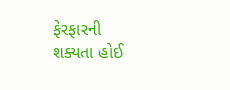ફેરફારની શક્યતા હોઈ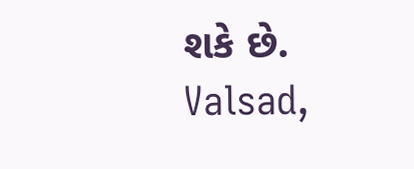શકે છે.
Valsad,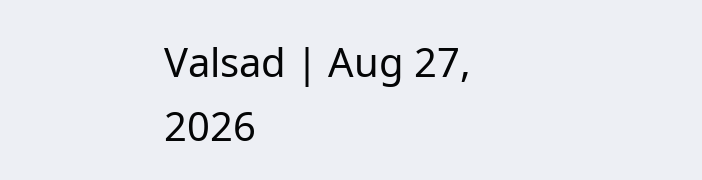Valsad | Aug 27, 2026